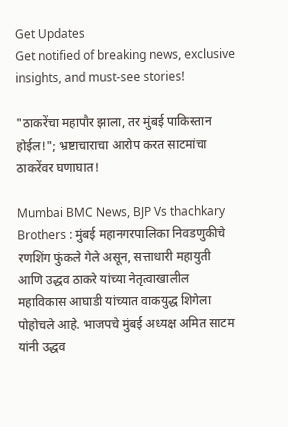Get Updates
Get notified of breaking news, exclusive insights, and must-see stories!

"ठाकरेंचा महापौर झाला, तर मुंबई पाकिस्तान होईल!"; भ्रष्टाचाराचा आरोप करत साटमांचा ठाकरेंवर घणाघात!

Mumbai BMC News, BJP Vs thachkary Brothers : मुंबई महानगरपालिका निवडणुकीचे रणशिंग फुंकले गेले असून, सत्ताधारी महायुती आणि उद्धव ठाकरे यांच्या नेतृत्वाखालील महाविकास आघाडी यांच्यात वाकयुद्ध शिगेला पोहोचले आहे. भाजपचे मुंबई अध्यक्ष अमित साटम यांनी उद्धव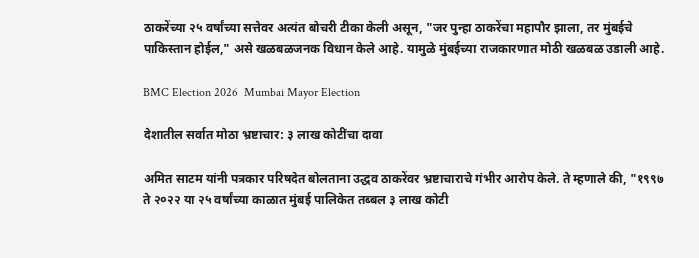ठाकरेंच्या २५ वर्षांच्या सत्तेवर अत्यंत बोचरी टीका केली असून, "जर पुन्हा ठाकरेंचा महापौर झाला, तर मुंबईचे पाकिस्तान होईल," असे खळबळजनक विधान केले आहे. यामुळे मुंबईच्या राजकारणात मोठी खळबळ उडाली आहे.

BMC Election 2026  Mumbai Mayor Election

देशातील सर्वात मोठा भ्रष्टाचार: ३ लाख कोटींचा दावा

अमित साटम यांनी पत्रकार परिषदेत बोलताना उद्धव ठाकरेंवर भ्रष्टाचाराचे गंभीर आरोप केले. ते म्हणाले की, "१९९७ ते २०२२ या २५ वर्षांच्या काळात मुंबई पालिकेत तब्बल ३ लाख कोटी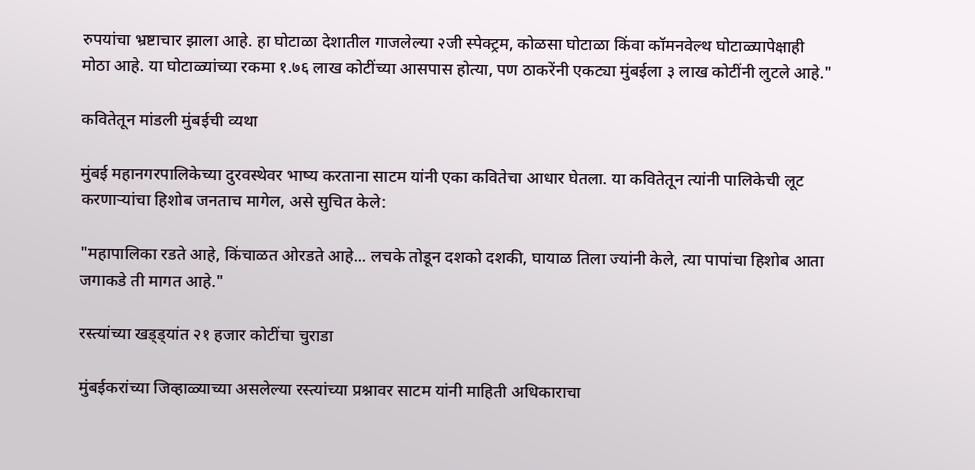रुपयांचा भ्रष्टाचार झाला आहे. हा घोटाळा देशातील गाजलेल्या २जी स्पेक्ट्रम, कोळसा घोटाळा किंवा कॉमनवेल्थ घोटाळ्यापेक्षाही मोठा आहे. या घोटाळ्यांच्या रकमा १.७६ लाख कोटींच्या आसपास होत्या, पण ठाकरेंनी एकट्या मुंबईला ३ लाख कोटींनी लुटले आहे."

कवितेतून मांडली मुंबईची व्यथा

मुंबई महानगरपालिकेच्या दुरवस्थेवर भाष्य करताना साटम यांनी एका कवितेचा आधार घेतला. या कवितेतून त्यांनी पालिकेची लूट करणाऱ्यांचा हिशोब जनताच मागेल, असे सुचित केले:

"महापालिका रडते आहे, किंचाळत ओरडते आहे... लचके तोडून दशको दशकी, घायाळ तिला ज्यांनी केले, त्या पापांचा हिशोब आता जगाकडे ती मागत आहे."

रस्त्यांच्या खड्ड्यांत २१ हजार कोटींचा चुराडा

मुंबईकरांच्या जिव्हाळ्याच्या असलेल्या रस्त्यांच्या प्रश्नावर साटम यांनी माहिती अधिकाराचा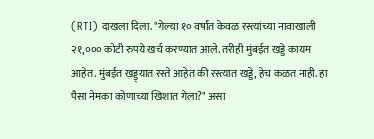(RTI) दाखला दिला. "गेल्या १० वर्षांत केवळ रस्त्यांच्या नावाखाली २१,००० कोटी रुपये खर्च करण्यात आले. तरीही मुंबईत खड्डे कायम आहेत. मुंबईत खड्ड्यात रस्ते आहेत की रस्त्यात खड्डे, हेच कळत नाही. हा पैसा नेमका कोणाच्या खिशात गेला?" असा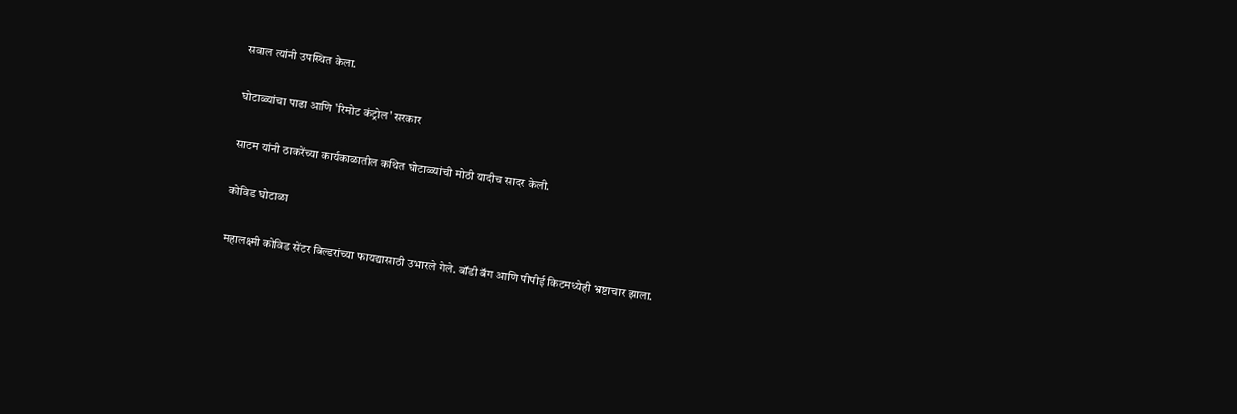सवाल त्यांनी उपस्थित केला.

घोटाळ्यांचा पाढा आणि 'रिमोट कंट्रोल' सरकार

साटम यांनी ठाकरेंच्या कार्यकाळातील कथित घोटाळ्यांची मोठी यादीच सादर केली.

कोविड घोटाळा

महालक्ष्मी कोविड सेंटर बिल्डरांच्या फायद्यासाठी उभारले गेले. बॉडी बॅग आणि पीपीई किटमध्येही भ्रष्टाचार झाला.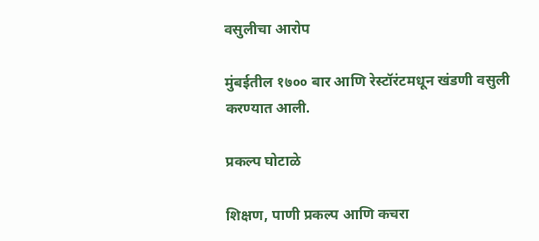वसुलीचा आरोप

मुंबईतील १७०० बार आणि रेस्टॉरंटमधून खंडणी वसुली करण्यात आली.

प्रकल्प घोटाळे

शिक्षण, पाणी प्रकल्प आणि कचरा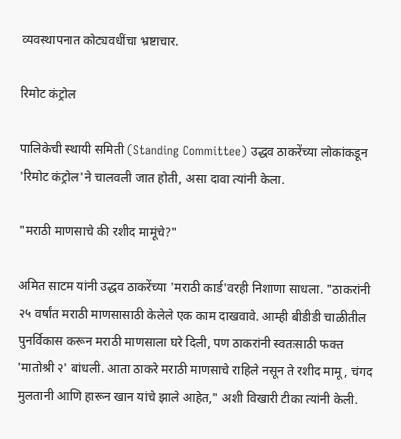व्यवस्थापनात कोट्यवधींचा भ्रष्टाचार.

रिमोट कंट्रोल

पालिकेची स्थायी समिती (Standing Committee) उद्धव ठाकरेंच्या लोकांकडून 'रिमोट कंट्रोल'ने चालवली जात होती, असा दावा त्यांनी केला.

"मराठी माणसाचे की रशीद मामूंचे?"

अमित साटम यांनी उद्धव ठाकरेंच्या 'मराठी कार्ड'वरही निशाणा साधला. "ठाकरांनी २५ वर्षांत मराठी माणसासाठी केलेले एक काम दाखवावे. आम्ही बीडीडी चाळीतील पुनर्विकास करून मराठी माणसाला घरे दिली, पण ठाकरांनी स्वतःसाठी फक्त 'मातोश्री २' बांधली. आता ठाकरे मराठी माणसाचे राहिले नसून ते रशीद मामू, चंगद मुलतानी आणि हारून खान यांचे झाले आहेत," अशी विखारी टीका त्यांनी केली.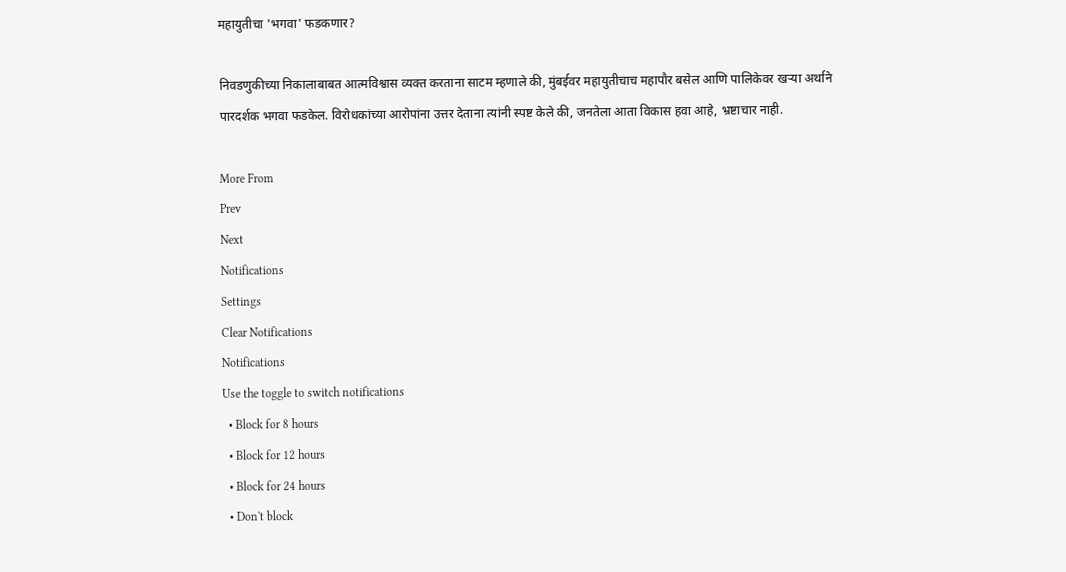महायुतीचा 'भगवा' फडकणार?

निवडणुकीच्या निकालाबाबत आत्मविश्वास व्यक्त करताना साटम म्हणाले की, मुंबईवर महायुतीचाच महापौर बसेल आणि पालिकेवर खऱ्या अर्थाने पारदर्शक भगवा फडकेल. विरोधकांच्या आरोपांना उत्तर देताना त्यांनी स्पष्ट केले की, जनतेला आता विकास हवा आहे, भ्रष्टाचार नाही.

More From
Prev
Next
Notifications
Settings
Clear Notifications
Notifications
Use the toggle to switch notifications
  • Block for 8 hours
  • Block for 12 hours
  • Block for 24 hours
  • Don't block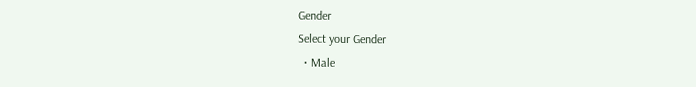Gender
Select your Gender
  • Male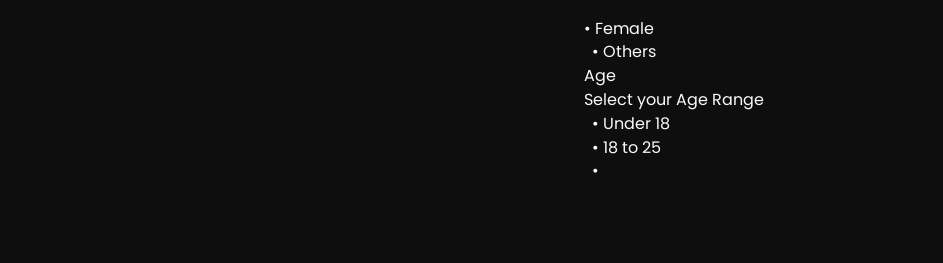• Female
  • Others
Age
Select your Age Range
  • Under 18
  • 18 to 25
  •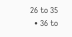26 to 35
  • 36 to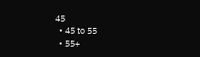45
  • 45 to 55
  • 55+